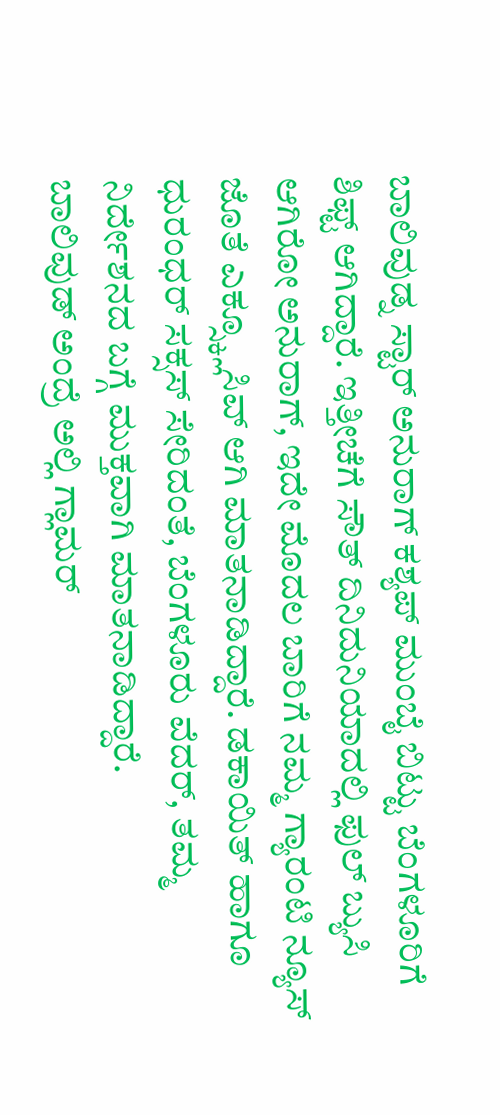ಬಾಲಿವುಡ್ನ ಸ್ಟಾರ್ ಅನುರಾಗ್ ಕಶ್ಯಪ್ ಮುಂಬೈ ಬಿಟ್ಟು ಬೆಂಗಳೂರಿಗೆ ಶಿಫ್ಟ್ ಆಗಿದ್ದಾರೆ. ಇತ್ತೀಚೆಗೆ ಸೌತ್ ದಿನಿದುನಿಯಾದಲ್ಲಿ ಫುಲ್ ಬ್ಯುಸಿ ಆಗಿರೋ ಅನುರಾಗ್, ಇದೇ ಮೊದಲ ಬಾರಿಗೆ ನಮ್ಮ ಗ್ಯಾರಂಟಿ ನ್ಯೂಸ್ ಜೊತೆ ಎಕ್ಸ್ಕ್ಲೂಸಿವ್ ಆಗಿ ಮಾತನಾಡಿದ್ದಾರೆ. ಡಕಾಯಿತ್ ಹಾಗೂ ಧುರಂಧರ್ ಸಕ್ಸಸ್ ಸೇರಿದಂತೆ, ಬೆಂಗಳೂರು ವೆದರ್, ತಮ್ಮ ನಿರ್ದೇಶನದ ಬಗ್ಗೆ ಮುಕ್ತವಾಗಿ ಮಾತನಾಡಿದ್ದಾರೆ.
ಬಾಲಿವುಡ್ ಅಂದ್ರೆ ಅಲ್ಲಿ ಗ್ಲಾಮರ್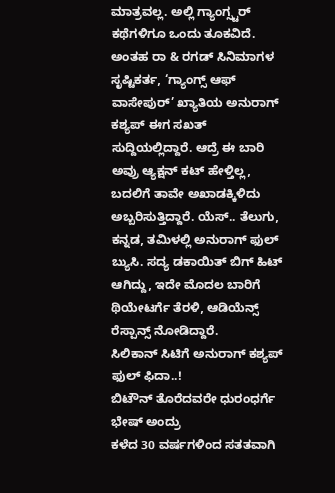ಮಾತ್ರವಲ್ಲ. ಅಲ್ಲಿ ಗ್ಯಾಂಗ್ಸ್ಟರ್ ಕಥೆಗಳಿಗೂ ಒಂದು ತೂಕವಿದೆ. ಅಂತಹ ರಾ & ರಗಡ್ ಸಿನಿಮಾಗಳ ಸೃಷ್ಟಿಕರ್ತ, ‘ಗ್ಯಾಂಗ್ಸ್ ಆಫ್ ವಾಸೇಪುರ್’ ಖ್ಯಾತಿಯ ಅನುರಾಗ್ ಕಶ್ಯಪ್ ಈಗ ಸಖತ್ ಸುದ್ದಿಯಲ್ಲಿದ್ದಾರೆ. ಆದ್ರೆ ಈ ಬಾರಿ ಅವ್ರು ಆ್ಯಕ್ಷನ್ ಕಟ್ ಹೇಳ್ತಿಲ್ಲ, ಬದಲಿಗೆ ತಾವೇ ಅಖಾಡಕ್ಕಿಳಿದು ಅಬ್ಬರಿಸುತ್ತಿದ್ದಾರೆ. ಯೆಸ್.. ತೆಲುಗು, ಕನ್ನಡ, ತಮಿಳಲ್ಲಿ ಅನುರಾಗ್ ಫುಲ್ ಬ್ಯುಸಿ. ಸದ್ಯ ಡಕಾಯಿತ್ ಬಿಗ್ ಹಿಟ್ ಆಗಿದ್ದು, ಇದೇ ಮೊದಲ ಬಾರಿಗೆ ಥಿಯೇಟರ್ಗೆ ತೆರಳಿ, ಆಡಿಯೆನ್ಸ್ ರೆಸ್ಪಾನ್ಸ್ ನೋಡಿದ್ದಾರೆ.
ಸಿಲಿಕಾನ್ ಸಿಟಿಗೆ ಅನುರಾಗ್ ಕಶ್ಯಪ್ ಫುಲ್ ಫಿದಾ..!
ಬಿಟೌನ್ ತೊರೆದವರೇ ಧುರಂಧರ್ಗೆ ಭೇಷ್ ಅಂದ್ರು
ಕಳೆದ 30 ವರ್ಷಗಳಿಂದ ಸತತವಾಗಿ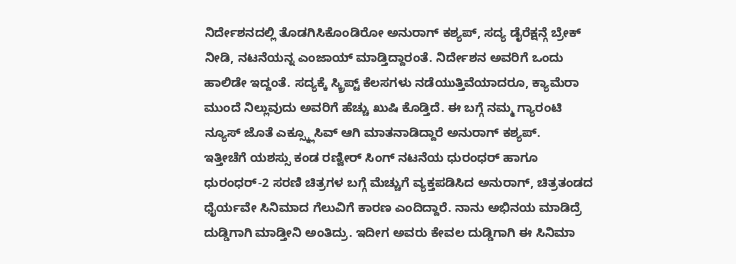ನಿರ್ದೇಶನದಲ್ಲಿ ತೊಡಗಿಸಿಕೊಂಡಿರೋ ಅನುರಾಗ್ ಕಶ್ಯಪ್, ಸದ್ಯ ಡೈರೆಕ್ಷನ್ಗೆ ಬ್ರೇಕ್ ನೀಡಿ, ನಟನೆಯನ್ನ ಎಂಜಾಯ್ ಮಾಡ್ತಿದ್ದಾರಂತೆ. ನಿರ್ದೇಶನ ಅವರಿಗೆ ಒಂದು ಹಾಲಿಡೇ ಇದ್ದಂತೆ. ಸದ್ಯಕ್ಕೆ ಸ್ಕ್ರಿಪ್ಟ್ ಕೆಲಸಗಳು ನಡೆಯುತ್ತಿವೆಯಾದರೂ, ಕ್ಯಾಮೆರಾ ಮುಂದೆ ನಿಲ್ಲುವುದು ಅವರಿಗೆ ಹೆಚ್ಚು ಖುಷಿ ಕೊಡ್ತಿದೆ. ಈ ಬಗ್ಗೆ ನಮ್ಮ ಗ್ಯಾರಂಟಿ ನ್ಯೂಸ್ ಜೊತೆ ಎಕ್ಸ್ಕ್ಲೂಸಿವ್ ಆಗಿ ಮಾತನಾಡಿದ್ದಾರೆ ಅನುರಾಗ್ ಕಶ್ಯಪ್.
ಇತ್ತೀಚೆಗೆ ಯಶಸ್ಸು ಕಂಡ ರಣ್ವೀರ್ ಸಿಂಗ್ ನಟನೆಯ ಧುರಂಧರ್ ಹಾಗೂ ಧುರಂಧರ್-2 ಸರಣಿ ಚಿತ್ರಗಳ ಬಗ್ಗೆ ಮೆಚ್ಚುಗೆ ವ್ಯಕ್ತಪಡಿಸಿದ ಅನುರಾಗ್, ಚಿತ್ರತಂಡದ ಧೈರ್ಯವೇ ಸಿನಿಮಾದ ಗೆಲುವಿಗೆ ಕಾರಣ ಎಂದಿದ್ದಾರೆ. ನಾನು ಅಭಿನಯ ಮಾಡಿದ್ರೆ ದುಡ್ಡಿಗಾಗಿ ಮಾಡ್ತೀನಿ ಅಂತಿದ್ರು. ಇದೀಗ ಅವರು ಕೇವಲ ದುಡ್ಡಿಗಾಗಿ ಈ ಸಿನಿಮಾ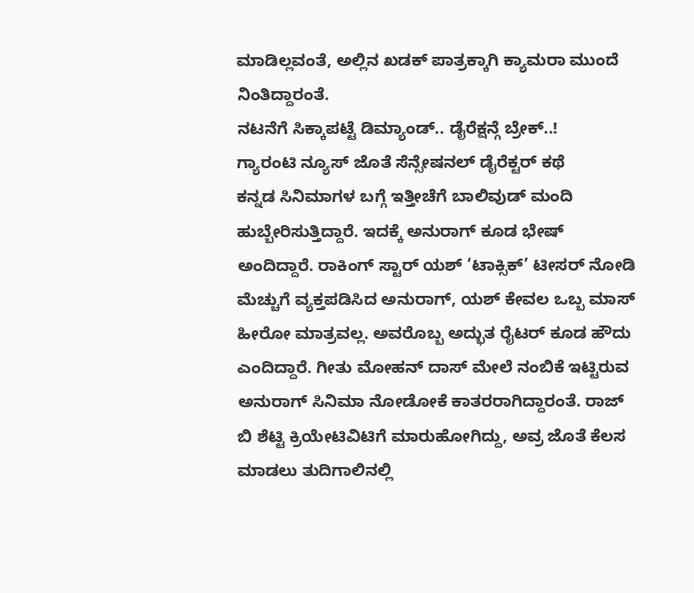ಮಾಡಿಲ್ಲವಂತೆ, ಅಲ್ಲಿನ ಖಡಕ್ ಪಾತ್ರಕ್ಕಾಗಿ ಕ್ಯಾಮರಾ ಮುಂದೆ ನಿಂತಿದ್ದಾರಂತೆ.
ನಟನೆಗೆ ಸಿಕ್ಕಾಪಟ್ಟೆ ಡಿಮ್ಯಾಂಡ್.. ಡೈರೆಕ್ಷನ್ಗೆ ಬ್ರೇಕ್..!
ಗ್ಯಾರಂಟಿ ನ್ಯೂಸ್ ಜೊತೆ ಸೆನ್ಸೇಷನಲ್ ಡೈರೆಕ್ಟರ್ ಕಥೆ
ಕನ್ನಡ ಸಿನಿಮಾಗಳ ಬಗ್ಗೆ ಇತ್ತೀಚೆಗೆ ಬಾಲಿವುಡ್ ಮಂದಿ ಹುಬ್ಬೇರಿಸುತ್ತಿದ್ದಾರೆ. ಇದಕ್ಕೆ ಅನುರಾಗ್ ಕೂಡ ಭೇಷ್ ಅಂದಿದ್ದಾರೆ. ರಾಕಿಂಗ್ ಸ್ಟಾರ್ ಯಶ್ ‘ಟಾಕ್ಸಿಕ್’ ಟೀಸರ್ ನೋಡಿ ಮೆಚ್ಚುಗೆ ವ್ಯಕ್ತಪಡಿಸಿದ ಅನುರಾಗ್, ಯಶ್ ಕೇವಲ ಒಬ್ಬ ಮಾಸ್ ಹೀರೋ ಮಾತ್ರವಲ್ಲ. ಅವರೊಬ್ಬ ಅದ್ಭುತ ರೈಟರ್ ಕೂಡ ಹೌದು ಎಂದಿದ್ದಾರೆ. ಗೀತು ಮೋಹನ್ ದಾಸ್ ಮೇಲೆ ನಂಬಿಕೆ ಇಟ್ಟಿರುವ ಅನುರಾಗ್ ಸಿನಿಮಾ ನೋಡೋಕೆ ಕಾತರರಾಗಿದ್ದಾರಂತೆ. ರಾಜ್ ಬಿ ಶೆಟ್ಟಿ ಕ್ರಿಯೇಟಿವಿಟಿಗೆ ಮಾರುಹೋಗಿದ್ದು, ಅವ್ರ ಜೊತೆ ಕೆಲಸ ಮಾಡಲು ತುದಿಗಾಲಿನಲ್ಲಿ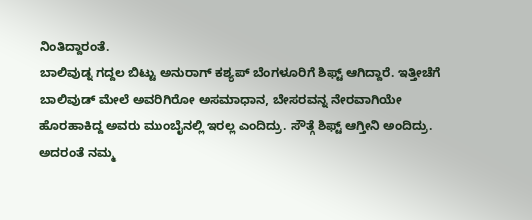ನಿಂತಿದ್ದಾರಂತೆ.
ಬಾಲಿವುಡ್ನ ಗದ್ದಲ ಬಿಟ್ಟು ಅನುರಾಗ್ ಕಶ್ಯಪ್ ಬೆಂಗಳೂರಿಗೆ ಶಿಫ್ಟ್ ಆಗಿದ್ದಾರೆ. ಇತ್ತೀಚೆಗೆ ಬಾಲಿವುಡ್ ಮೇಲೆ ಅವರಿಗಿರೋ ಅಸಮಾಧಾನ, ಬೇಸರವನ್ನ ನೇರವಾಗಿಯೇ ಹೊರಹಾಕಿದ್ದ ಅವರು ಮುಂಬೈನಲ್ಲಿ ಇರಲ್ಲ ಎಂದಿದ್ರು. ಸೌತ್ಗೆ ಶಿಫ್ಟ್ ಆಗ್ತೀನಿ ಅಂದಿದ್ರು. ಅದರಂತೆ ನಮ್ಮ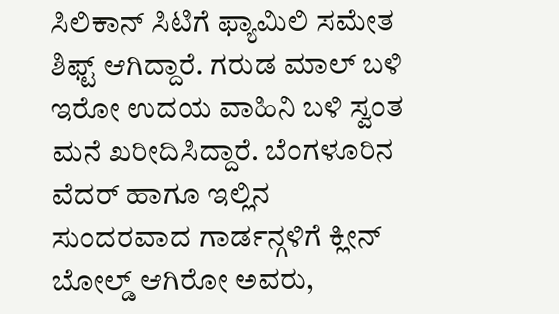ಸಿಲಿಕಾನ್ ಸಿಟಿಗೆ ಫ್ಯಾಮಿಲಿ ಸಮೇತ ಶಿಫ್ಟ್ ಆಗಿದ್ದಾರೆ. ಗರುಡ ಮಾಲ್ ಬಳಿ ಇರೋ ಉದಯ ವಾಹಿನಿ ಬಳಿ ಸ್ವಂತ ಮನೆ ಖರೀದಿಸಿದ್ದಾರೆ. ಬೆಂಗಳೂರಿನ ವೆದರ್ ಹಾಗೂ ಇಲ್ಲಿನ ಸುಂದರವಾದ ಗಾರ್ಡನ್ಗಳಿಗೆ ಕ್ಲೀನ್ ಬೋಲ್ಡ್ ಆಗಿರೋ ಅವರು,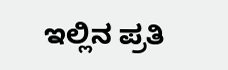ಇಲ್ಲಿನ ಪ್ರತಿ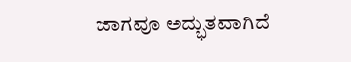ಜಾಗವೂ ಅದ್ಭುತವಾಗಿದೆ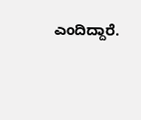ಎಂದಿದ್ದಾರೆ.